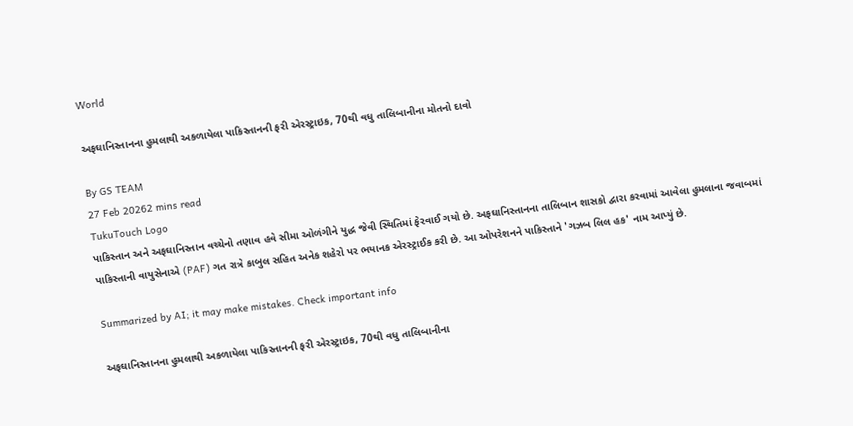World

અફઘાનિસ્તાનના હુમલાથી અકળાયેલા પાકિસ્તાનની ફરી એરસ્ટ્રાઇક, 70થી વધુ તાલિબાનીના મોતનો દાવો

By GS TEAM
27 Feb 20262 mins read
TukuTouch Logo
પાકિસ્તાન અને અફઘાનિસ્તાન વચ્ચેનો તણાવ હવે સીમા ઓળંગીને યુદ્ધ જેવી સ્થિતિમાં ફેરવાઈ ગયો છે. અફઘાનિસ્તાનના તાલિબાન શાસકો દ્વારા કરવામાં આવેલા હુમલાના જવાબમાં પાકિસ્તાની વાયુસેનાએ (PAF) ગત રાત્રે કાબુલ સહિત અનેક શહેરો પર ભયાનક એરસ્ટ્રાઈક કરી છે. આ ઓપરેશનને પાકિસ્તાને 'ગઝબ લિલ હક' નામ આપ્યું છે.

Summarized by AI; it may make mistakes. Check important info

અફઘાનિસ્તાનના હુમલાથી અકળાયેલા પાકિસ્તાનની ફરી એરસ્ટ્રાઇક, 70થી વધુ તાલિબાનીના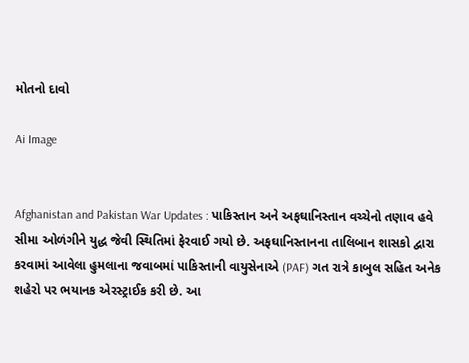મોતનો દાવો

Ai Image


Afghanistan and Pakistan War Updates : પાકિસ્તાન અને અફઘાનિસ્તાન વચ્ચેનો તણાવ હવે સીમા ઓળંગીને યુદ્ધ જેવી સ્થિતિમાં ફેરવાઈ ગયો છે. અફઘાનિસ્તાનના તાલિબાન શાસકો દ્વારા કરવામાં આવેલા હુમલાના જવાબમાં પાકિસ્તાની વાયુસેનાએ (PAF) ગત રાત્રે કાબુલ સહિત અનેક શહેરો પર ભયાનક એરસ્ટ્રાઈક કરી છે. આ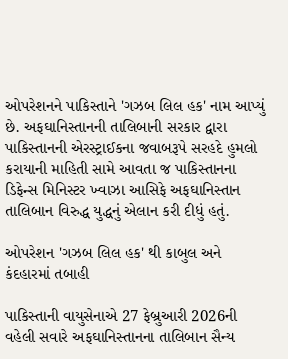ઓપરેશનને પાકિસ્તાને 'ગઝબ લિલ હક' નામ આપ્યું છે. અફઘાનિસ્તાનની તાલિબાની સરકાર દ્વારા પાકિસ્તાનની એરસ્ટ્રાઈકના જવાબરૂપે સરહદે હુમલો કરાયાની માહિતી સામે આવતા જ પાકિસ્તાનના ડિફેન્સ મિનિસ્ટર ખ્વાઝા આસિફે અફઘાનિસ્તાન તાલિબાન વિરુદ્ધ યુદ્ધનું એલાન કરી દીધું હતું.

ઓપરેશન 'ગઝબ લિલ હક' થી કાબુલ અને કંદહારમાં તબાહી

પાકિસ્તાની વાયુસેનાએ 27 ફેબ્રુઆરી 2026ની વહેલી સવારે અફઘાનિસ્તાનના તાલિબાન સૈન્ય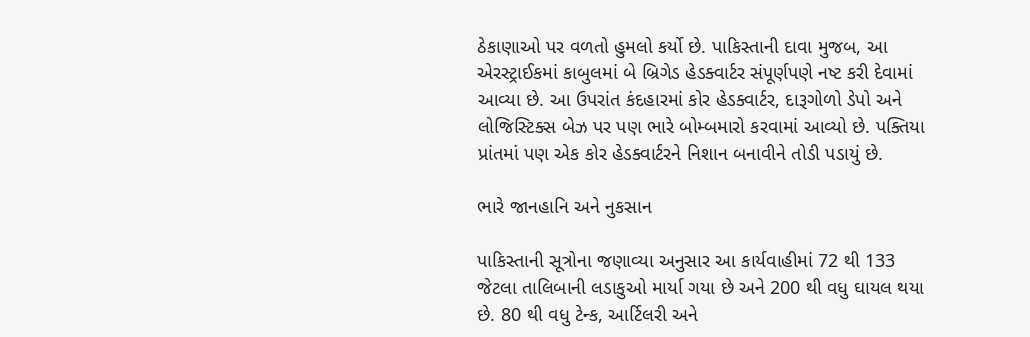ઠેકાણાઓ પર વળતો હુમલો કર્યો છે. પાકિસ્તાની દાવા મુજબ, આ એરસ્ટ્રાઈકમાં કાબુલમાં બે બ્રિગેડ હેડક્વાર્ટર સંપૂર્ણપણે નષ્ટ કરી દેવામાં આવ્યા છે. આ ઉપરાંત કંદહારમાં કોર હેડક્વાર્ટર, દારૂગોળો ડેપો અને લોજિસ્ટિક્સ બેઝ પર પણ ભારે બોમ્બમારો કરવામાં આવ્યો છે. પક્તિયા પ્રાંતમાં પણ એક કોર હેડક્વાર્ટરને નિશાન બનાવીને તોડી પડાયું છે.

ભારે જાનહાનિ અને નુકસાન

પાકિસ્તાની સૂત્રોના જણાવ્યા અનુસાર આ કાર્યવાહીમાં 72 થી 133 જેટલા તાલિબાની લડાકુઓ માર્યા ગયા છે અને 200 થી વધુ ઘાયલ થયા છે. 80 થી વધુ ટેન્ક, આર્ટિલરી અને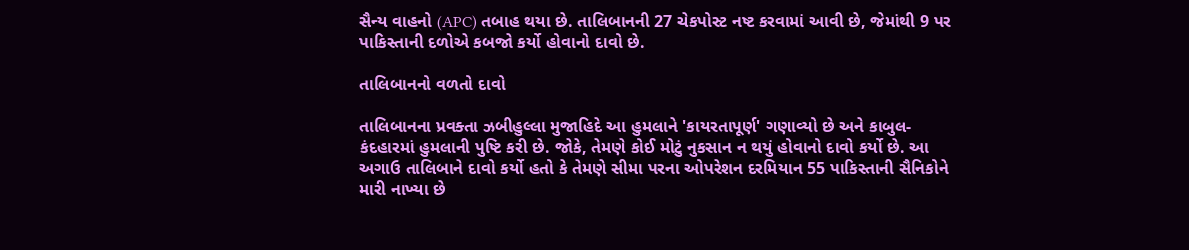સૈન્ય વાહનો (APC) તબાહ થયા છે. તાલિબાનની 27 ચેકપોસ્ટ નષ્ટ કરવામાં આવી છે, જેમાંથી 9 પર પાકિસ્તાની દળોએ કબજો કર્યો હોવાનો દાવો છે.

તાલિબાનનો વળતો દાવો

તાલિબાનના પ્રવક્તા ઝબીહુલ્લા મુજાહિદે આ હુમલાને 'કાયરતાપૂર્ણ' ગણાવ્યો છે અને કાબુલ-કંદહારમાં હુમલાની પુષ્ટિ કરી છે. જોકે, તેમણે કોઈ મોટું નુકસાન ન થયું હોવાનો દાવો કર્યો છે. આ અગાઉ તાલિબાને દાવો કર્યો હતો કે તેમણે સીમા પરના ઓપરેશન દરમિયાન 55 પાકિસ્તાની સૈનિકોને મારી નાખ્યા છે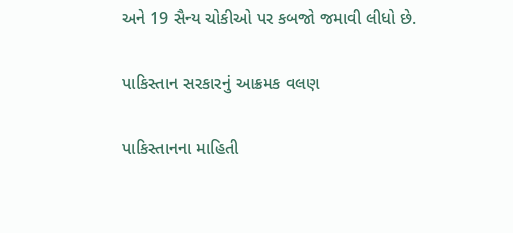અને 19 સૈન્ય ચોકીઓ પર કબજો જમાવી લીધો છે.

પાકિસ્તાન સરકારનું આક્રમક વલણ

પાકિસ્તાનના માહિતી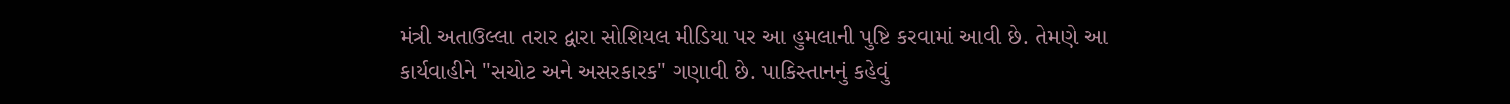મંત્રી અતાઉલ્લા તરાર દ્વારા સોશિયલ મીડિયા પર આ હુમલાની પુષ્ટિ કરવામાં આવી છે. તેમણે આ કાર્યવાહીને "સચોટ અને અસરકારક" ગણાવી છે. પાકિસ્તાનનું કહેવું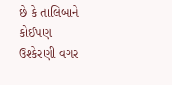છે કે તાલિબાને કોઈપણ ઉશ્કેરણી વગર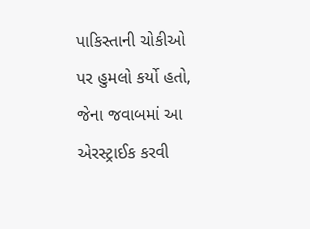પાકિસ્તાની ચોકીઓ પર હુમલો કર્યો હતો, જેના જવાબમાં આ એરસ્ટ્રાઈક કરવી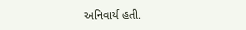અનિવાર્ય હતી.